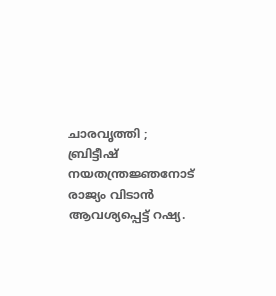ചാരവൃത്തി ; ബ്രിട്ടീഷ് നയതന്ത്രജ്ഞനോട് രാജ്യം വിടാൻ ആവശ്യപ്പെട്ട് റഷ്യ.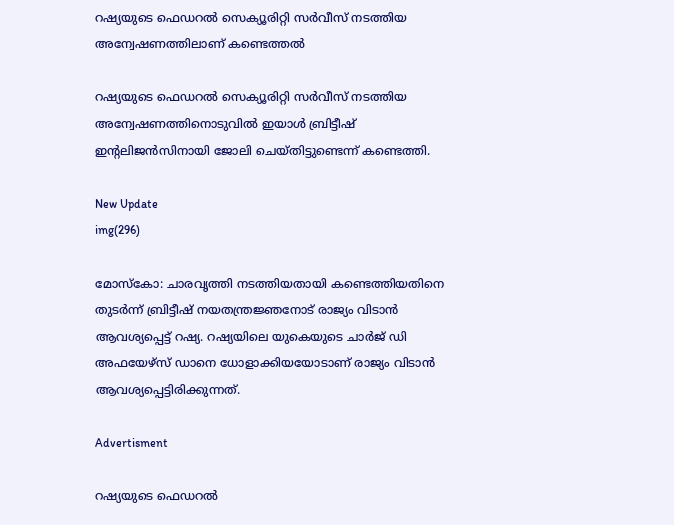റഷ്യയുടെ ഫെഡറൽ സെക്യൂരിറ്റി സർവീസ് നടത്തിയ അന്വേഷണത്തിലാണ് കണ്ടെത്തൽ

റഷ്യയുടെ ഫെഡറൽ സെക്യൂരിറ്റി സർവീസ് നടത്തിയ അന്വേഷണത്തിനൊടുവിൽ ഇയാൾ ബ്രിട്ടീഷ് ഇന്റലിജൻസിനായി ജോലി ചെയ്തിട്ടുണ്ടെന്ന് കണ്ടെത്തി.

New Update
img(296)

മോസ്കോ: ചാരവൃത്തി നടത്തിയതായി കണ്ടെത്തിയതിനെ തുട‍ര്‍ന്ന് ബ്രിട്ടീഷ് നയതന്ത്രജ്ഞനോട് രാജ്യം വിടാൻ ആവശ്യപ്പെട്ട് റഷ്യ. റഷ്യയിലെ യുകെയുടെ ചാർജ് ഡി അഫയേഴ്‌സ് ഡാനെ ധോളാക്കിയയോടാണ് രാജ്യം വിടാൻ ആവശ്യപ്പെട്ടിരിക്കുന്നത്.

Advertisment

റഷ്യയുടെ ഫെഡറൽ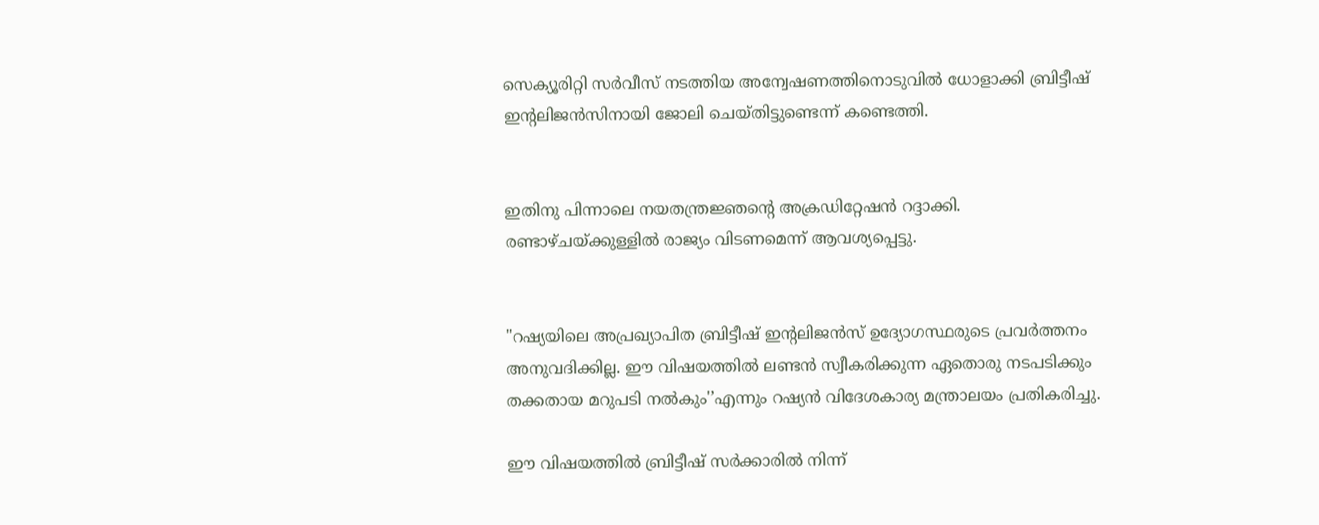സെക്യൂരിറ്റി സർവീസ് നടത്തിയ അന്വേഷണത്തിനൊടുവിൽ ധോളാക്കി ബ്രിട്ടീഷ് ഇന്റലിജൻസിനായി ജോലി ചെയ്തിട്ടുണ്ടെന്ന് കണ്ടെത്തി.


ഇതിനു പിന്നാലെ നയതന്ത്രജ്ഞന്റെ അക്രഡിറ്റേഷൻ റദ്ദാക്കി. രണ്ടാഴ്ചയ്ക്കുള്ളിൽ രാജ്യം വിടണമെന്ന് ആവശ്യപ്പെട്ടു.


"റഷ്യയിലെ അപ്രഖ്യാപിത ബ്രിട്ടീഷ് ഇന്റലിജൻസ് ഉദ്യോഗസ്ഥരുടെ പ്രവർത്തനം അനുവദിക്കില്ല. ഈ വിഷയത്തിൽ ലണ്ടൻ സ്വീകരിക്കുന്ന ഏതൊരു നടപടിക്കും തക്കതായ മറുപടി നൽകും'’എന്നും റഷ്യൻ വിദേശകാര്യ മന്ത്രാലയം പ്രതികരിച്ചു.

ഈ വിഷയത്തിൽ ബ്രിട്ടീഷ് സർക്കാരിൽ നിന്ന്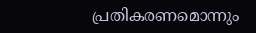പ്രതികരണമൊന്നും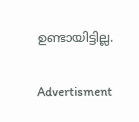ഉണ്ടായിട്ടില്ല.

Advertisment